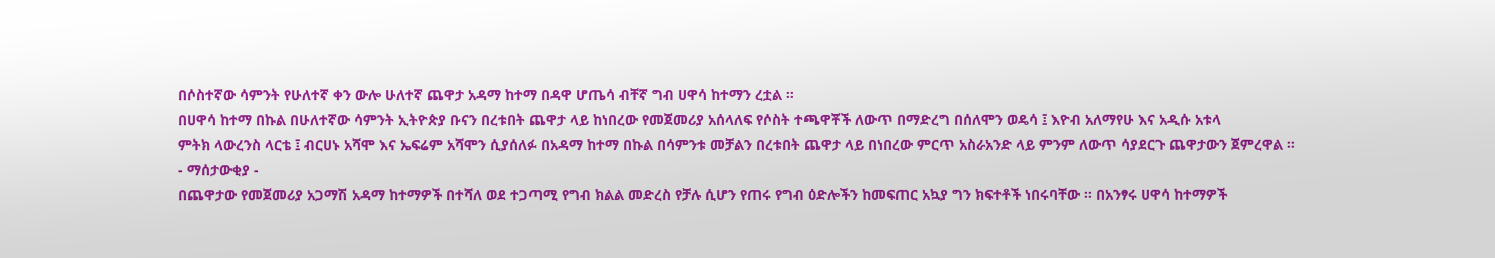በሶስተኛው ሳምንት የሁለተኛ ቀን ውሎ ሁለተኛ ጨዋታ አዳማ ከተማ በዳዋ ሆጤሳ ብቸኛ ግብ ሀዋሳ ከተማን ረቷል ።
በሀዋሳ ከተማ በኩል በሁለተኛው ሳምንት ኢትዮጵያ ቡናን በረቱበት ጨዋታ ላይ ከነበረው የመጀመሪያ አሰላለፍ የሶስት ተጫዋቾች ለውጥ በማድረግ በሰለሞን ወዴሳ ፤ እዮብ አለማየሁ እና አዲሱ አቱላ
ምትክ ላውረንስ ላርቴ ፤ ብርሀኑ አሻሞ እና ኤፍሬም አሻሞን ሲያሰለፉ በአዳማ ከተማ በኩል በሳምንቱ መቻልን በረቱበት ጨዋታ ላይ በነበረው ምርጥ አስራአንድ ላይ ምንም ለውጥ ሳያደርጉ ጨዋታውን ጀምረዋል ።
- ማሰታውቂያ -
በጨዋታው የመጀመሪያ አጋማሽ አዳማ ከተማዎች በተሻለ ወደ ተጋጣሚ የግብ ክልል መድረስ የቻሉ ሲሆን የጠሩ የግብ ዕድሎችን ከመፍጠር አኳያ ግን ክፍተቶች ነበሩባቸው ። በአንፃሩ ሀዋሳ ከተማዎች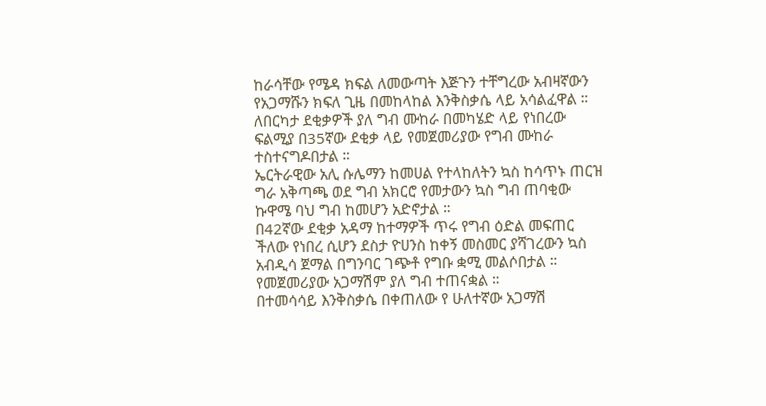ከራሳቸው የሜዳ ክፍል ለመውጣት እጅጉን ተቸግረው አብዛኛውን የአጋማሹን ክፍለ ጊዜ በመከላከል እንቅስቃሴ ላይ አሳልፈዋል ።
ለበርካታ ደቂቃዎች ያለ ግብ ሙከራ በመካሄድ ላይ የነበረው ፍልሚያ በ35ኛው ደቂቃ ላይ የመጀመሪያው የግብ ሙከራ ተስተናግዶበታል ።
ኤርትራዊው አሊ ሱሌማን ከመሀል የተላከለትን ኳስ ከሳጥኑ ጠርዝ ግራ አቅጣጫ ወደ ግብ አክርሮ የመታውን ኳስ ግብ ጠባቂው ኩዋሜ ባህ ግብ ከመሆን አድኖታል ።
በ42ኛው ደቂቃ አዳማ ከተማዎች ጥሩ የግብ ዕድል መፍጠር ችለው የነበረ ሲሆን ደስታ ዮሀንስ ከቀኝ መስመር ያሻገረውን ኳስ አብዲሳ ጀማል በግንባር ገጭቶ የግቡ ቋሚ መልሶበታል ።
የመጀመሪያው አጋማሽም ያለ ግብ ተጠናቋል ።
በተመሳሳይ እንቅስቃሴ በቀጠለው የ ሁለተኛው አጋማሽ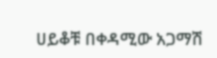ሀይቆቹ በቀዳሚው አጋማሽ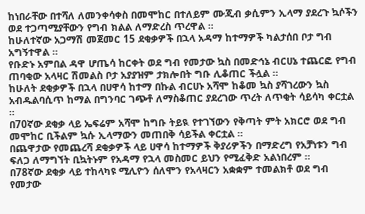ከነበራቸው በተሻለ ለመንቀሳቀስ በመሞከር በተለይም ሙጂብ ቃሲምን ኢላማ ያደረጉ ኳሶችን ወደ ተጋጣሚያቸውን የግብ ክልል ለማድረስ ጥረዋል ።
ከሁለተኛው አጋማሽ መጀመር 15 ደቂቃዎች በኋላ አዳማ ከተማዎች ካልታሰበ ቦታ ግብ አግኝተዋል ።
የቡድኑ አምበል ዳዋ ሆጤሳ ከርቀት ወደ ግብ የመታው ኳስ በመድኅኔ ብርሀኔ ተጨርፎ የግብ ጠባቂው አላዛር ሽመልስ ቦታ አያያዝም ታክሎበት ግቡ ሊቆጠር ችሏል ።
ከሁለት ደቂቃዎች በኋላ በሀዋሳ ከተማ በኩል ብርሀኑ አሻሞ ከቆመ ኳስ ያሻገረውን ኳስ አብዱልባሲጥ ከማል በግንባር ገጭቶ ለማስቆጠር ያደረገው ጥረት ለጥቂት ሳይሳካ ቀርቷል ።
በ70ኛው ደቂቃ ላይ ኤፍሬም አሻሞ ከግቡ ትይዪ የተገኘውን የቅጣት ምት አክርሮ ወደ ግብ መሞከር ቢችልም ኳሱ ኢላማውን መጠበቅ ሳይችል ቀርቷል ።
በጨዋታው የመጨረሻ ደቂቃዎች ላይ ሀዋሳ ከተማዎች ቅያሪዎችን በማድረግ የአቻነቱን ግብ ፍለጋ ለማግኘት ቢኳትኑም የአዳማ የኋላ መስመር ይህን የሚፈቅድ አልነበረም ።
በ78ኛው ደቂቃ ላይ ተከላካዩ ሚሊዮን ሰለሞን የአላዛርን አቋቋም ተመልክቶ ወደ ግብ የመታው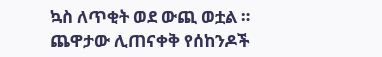ኳስ ለጥቂት ወደ ውጪ ወቷል ።
ጨዋታው ሊጠናቀቅ የሰከንዶች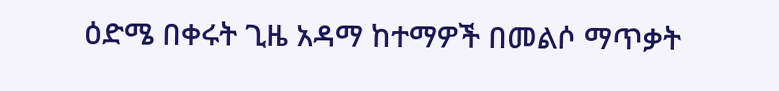ዕድሜ በቀሩት ጊዜ አዳማ ከተማዎች በመልሶ ማጥቃት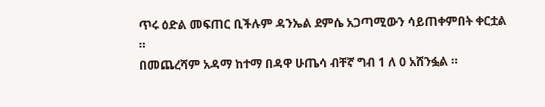ጥሩ ዕድል መፍጠር ቢችሉም ዳንኤል ደምሴ አጋጣሚውን ሳይጠቀምበት ቀርቷል ።
በመጨረሻም አዳማ ከተማ በዳዋ ሁጤሳ ብቸኛ ግብ 1 ለ 0 አሸንፏል ።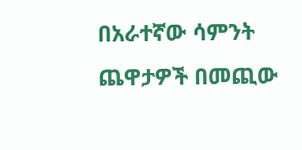በአራተኛው ሳምንት ጨዋታዎች በመጪው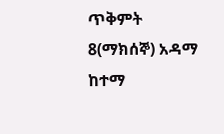ጥቅምት 8(ማክሰኞ) አዳማ ከተማ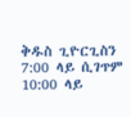ቅዱስ ጊዮርጊስን 7:00 ላይ ሲገጥም 10:00 ላይ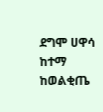ደግሞ ሀዋሳ ከተማ ከወልቂጤ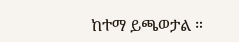ከተማ ይጫወታል ።